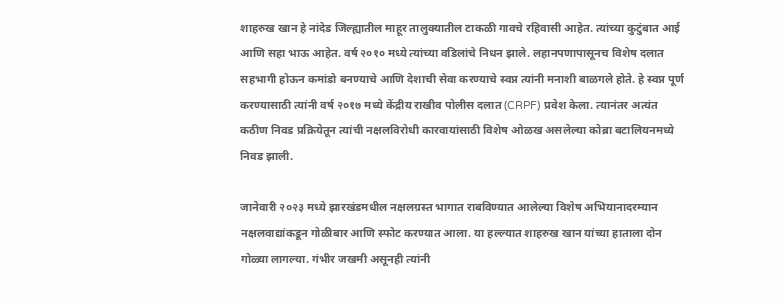शाहरुख खान हे नांदेड जिल्ह्यातील माहूर तालुक्यातील टाकळी गावचे रहिवासी आहेत. त्यांच्या कुटुंबात आई आणि सहा भाऊ आहेत. वर्ष २०१० मध्ये त्यांच्या वडिलांचे निधन झाले. लहानपणापासूनच विशेष दलात सहभागी होऊन कमांडो बनण्याचे आणि देशाची सेवा करण्याचे स्वप्न त्यांनी मनाशी बाळगले होते. हे स्वप्न पूर्ण करण्यासाठी त्यांनी वर्ष २०१७ मध्ये केंद्रीय राखीव पोलीस दलात (CRPF) प्रवेश केला. त्यानंतर अत्यंत कठीण निवड प्रक्रियेतून त्यांची नक्षलविरोधी कारवायांसाठी विशेष ओळख असलेल्या कोब्रा बटालियनमध्ये निवड झाली.

जानेवारी २०२३ मध्ये झारखंडमधील नक्षलग्रस्त भागात राबविण्यात आलेल्या विशेष अभियानादरम्यान नक्षलवाद्यांकडून गोळीबार आणि स्फोट करण्यात आला. या हल्ल्यात शाहरुख खान यांच्या हाताला दोन गोळ्या लागल्या. गंभीर जखमी असूनही त्यांनी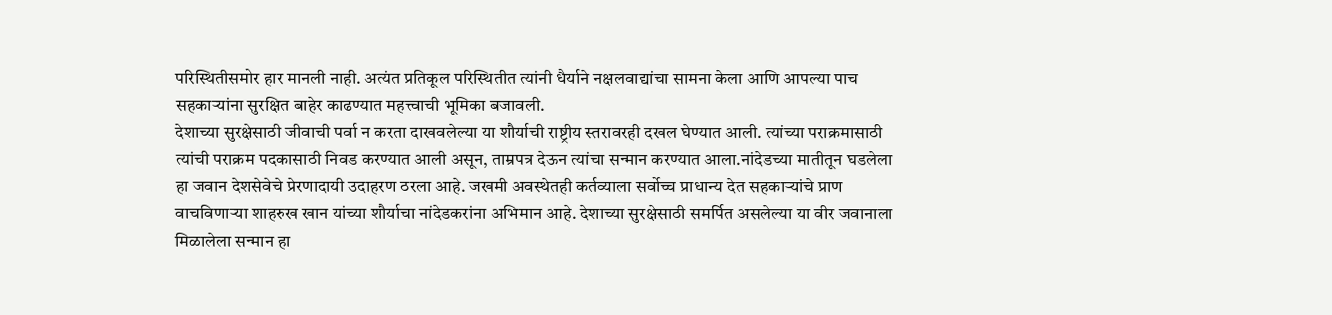परिस्थितीसमोर हार मानली नाही. अत्यंत प्रतिकूल परिस्थितीत त्यांनी धैर्याने नक्षलवाद्यांचा सामना केला आणि आपल्या पाच सहकाऱ्यांना सुरक्षित बाहेर काढण्यात महत्त्वाची भूमिका बजावली.
देशाच्या सुरक्षेसाठी जीवाची पर्वा न करता दाखवलेल्या या शौर्याची राष्ट्रीय स्तरावरही दखल घेण्यात आली. त्यांच्या पराक्रमासाठी त्यांची पराक्रम पदकासाठी निवड करण्यात आली असून, ताम्रपत्र देऊन त्यांचा सन्मान करण्यात आला.नांदेडच्या मातीतून घडलेला हा जवान देशसेवेचे प्रेरणादायी उदाहरण ठरला आहे. जखमी अवस्थेतही कर्तव्याला सर्वोच्च प्राधान्य देत सहकाऱ्यांचे प्राण वाचविणाऱ्या शाहरुख खान यांच्या शौर्याचा नांदेडकरांना अभिमान आहे. देशाच्या सुरक्षेसाठी समर्पित असलेल्या या वीर जवानाला मिळालेला सन्मान हा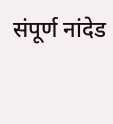संपूर्ण नांदेड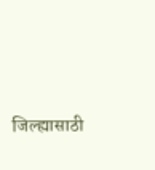जिल्ह्यासाठी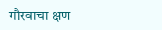गौरवाचा क्षण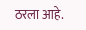ठरला आहे.